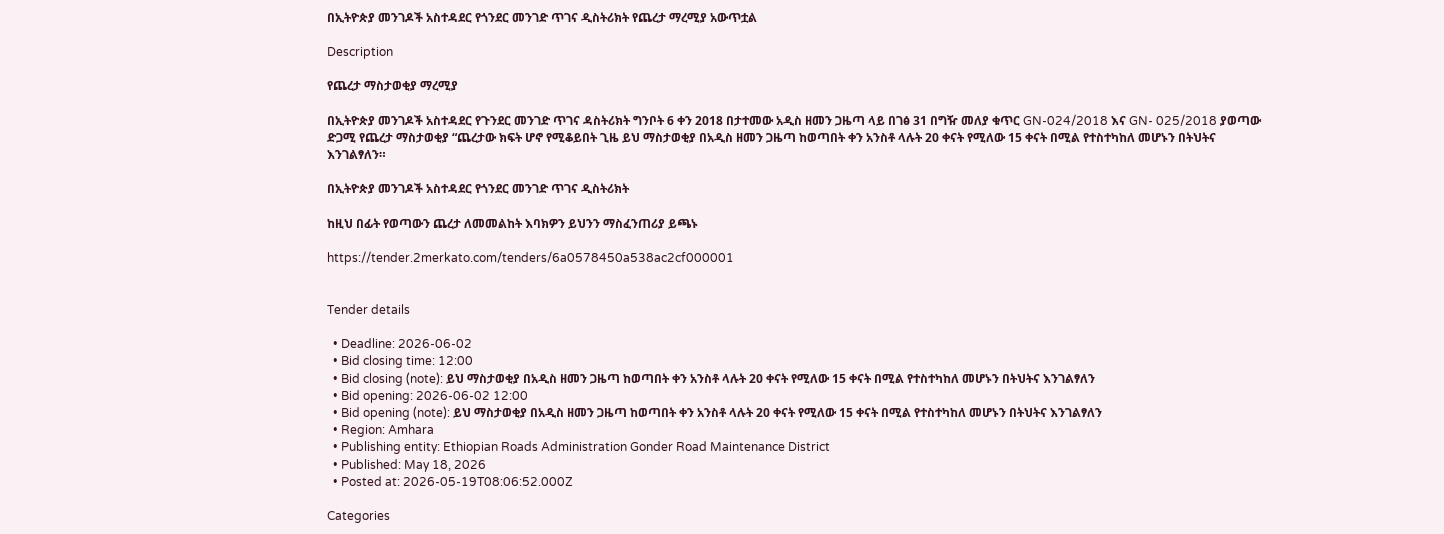በኢትዮጵያ መንገዶች አስተዳደር የጎንደር መንገድ ጥገና ዲስትሪክት የጨረታ ማረሚያ አውጥቷል

Description

የጨረታ ማስታወቂያ ማረሚያ

በኢትዮጵያ መንገዶች አስተዳደር የጉንደር መንገድ ጥገና ዳስትሪክት ግንቦት 6 ቀን 2018 በታተመው አዲስ ዘመን ጋዜጣ ላይ በገፅ 31 በግዥ መለያ ቁጥር GN-024/2018 እና GN- 025/2018 ያወጣው ድጋሚ የጨረታ ማስታወቂያ “ጨረታው ክፍት ሆኖ የሚቆይበት ጊዜ ይህ ማስታወቂያ በአዲስ ዘመን ጋዜጣ ከወጣበት ቀን አንስቶ ላሉት 20 ቀናት የሚለው 15 ቀናት በሚል የተስተካከለ መሆኑን በትህትና እንገልፃለን።

በኢትዮጵያ መንገዶች አስተዳደር የጎንደር መንገድ ጥገና ዲስትሪክት

ከዚህ በፊት የወጣውን ጨረታ ለመመልከት እባክዎን ይህንን ማስፈንጠሪያ ይጫኑ

https://tender.2merkato.com/tenders/6a0578450a538ac2cf000001


Tender details

  • Deadline: 2026-06-02
  • Bid closing time: 12:00
  • Bid closing (note): ይህ ማስታወቂያ በአዲስ ዘመን ጋዜጣ ከወጣበት ቀን አንስቶ ላሉት 20 ቀናት የሚለው 15 ቀናት በሚል የተስተካከለ መሆኑን በትህትና እንገልፃለን
  • Bid opening: 2026-06-02 12:00
  • Bid opening (note): ይህ ማስታወቂያ በአዲስ ዘመን ጋዜጣ ከወጣበት ቀን አንስቶ ላሉት 20 ቀናት የሚለው 15 ቀናት በሚል የተስተካከለ መሆኑን በትህትና እንገልፃለን
  • Region: Amhara
  • Publishing entity: Ethiopian Roads Administration Gonder Road Maintenance District
  • Published: May 18, 2026
  • Posted at: 2026-05-19T08:06:52.000Z

Categories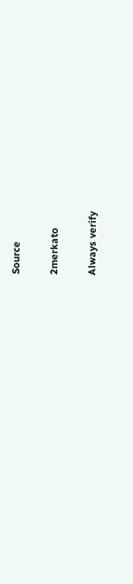Source

2merkato

Always verify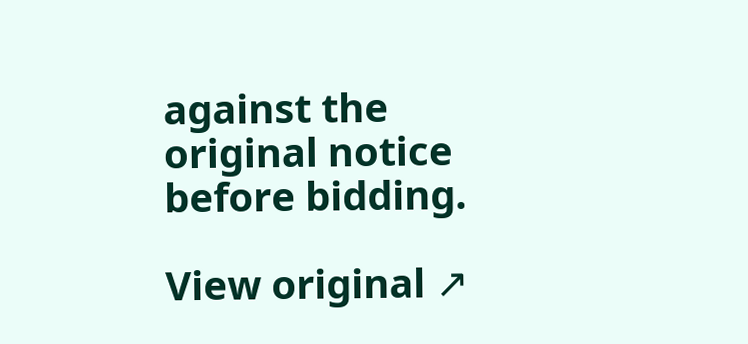against the original notice before bidding.

View original ↗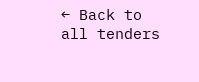← Back to all tenders